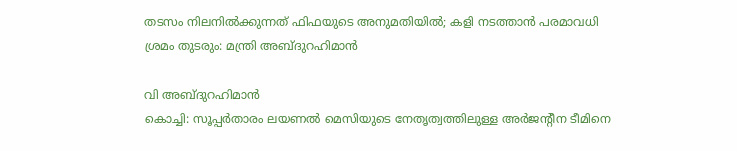തടസം നിലനിൽക്കുന്നത് ഫിഫയുടെ അനുമതിയിൽ; കളി നടത്താൻ പരമാവധി ശ്രമം തുടരും: മന്ത്രി അബ്ദുറഹിമാൻ

വി അബ്ദുറഹിമാൻ
കൊച്ചി: സൂപ്പർതാരം ലയണൽ മെസിയുടെ നേതൃത്വത്തിലുള്ള അർജന്റീന ടീമിനെ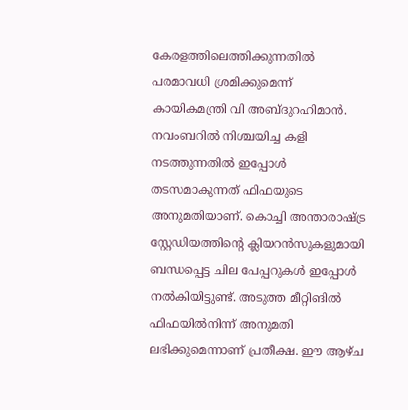കേരളത്തിലെത്തിക്കുന്നതിൽ പരമാവധി ശ്രമിക്കുമെന്ന് കായികമന്ത്രി വി അബ്ദുറഹിമാൻ. നവംബറിൽ നിശ്ചയിച്ച കളി നടത്തുന്നതിൽ ഇപ്പോൾ തടസമാകുന്നത് ഫിഫയുടെ അനുമതിയാണ്. കൊച്ചി അന്താരാഷ്ട്ര സ്റ്റേഡിയത്തിന്റെ ക്ലിയറൻസുകളുമായി ബന്ധപ്പെട്ട ചില പേപ്പറുകൾ ഇപ്പോൾ നൽകിയിട്ടുണ്ട്. അടുത്ത മീറ്റിങിൽ ഫിഫയിൽനിന്ന് അനുമതി ലഭിക്കുമെന്നാണ് പ്രതീക്ഷ. ഈ ആഴ്ച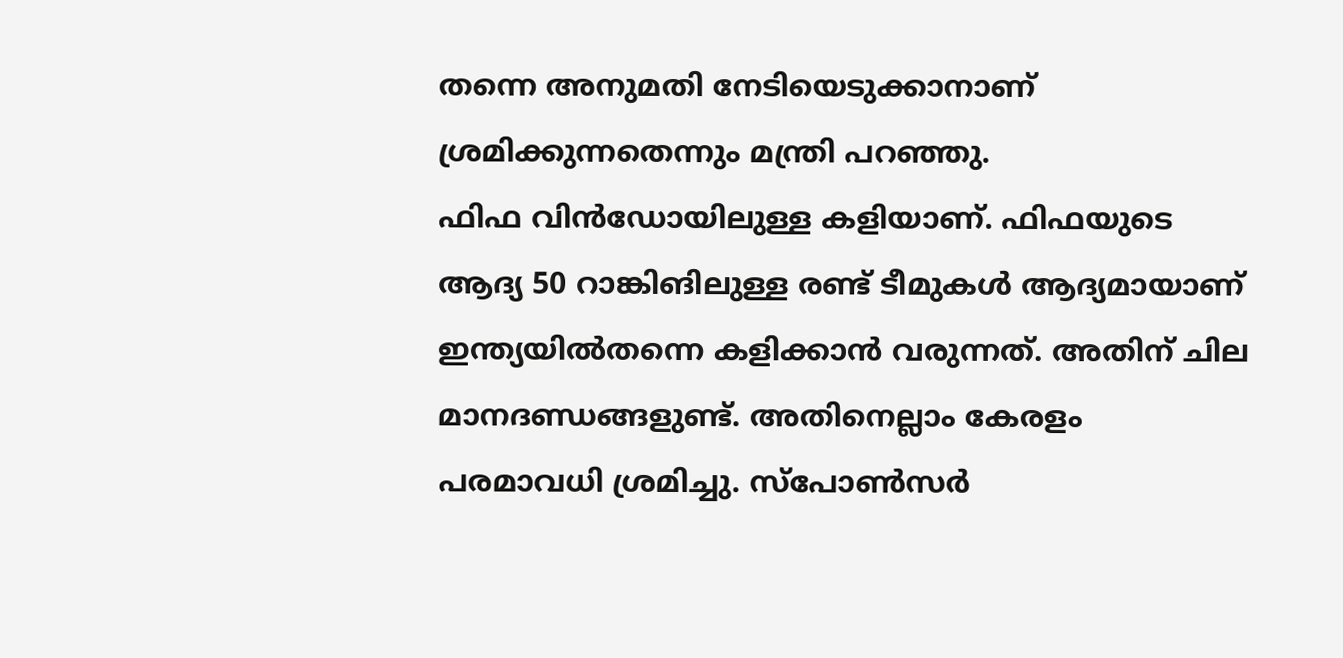തന്നെ അനുമതി നേടിയെടുക്കാനാണ് ശ്രമിക്കുന്നതെന്നും മന്ത്രി പറഞ്ഞു.
ഫിഫ വിൻഡോയിലുള്ള കളിയാണ്. ഫിഫയുടെ ആദ്യ 50 റാങ്കിങിലുള്ള രണ്ട് ടീമുകൾ ആദ്യമായാണ് ഇന്ത്യയിൽതന്നെ കളിക്കാൻ വരുന്നത്. അതിന് ചില മാനദണ്ഡങ്ങളുണ്ട്. അതിനെല്ലാം കേരളം പരമാവധി ശ്രമിച്ചു. സ്പോൺസർ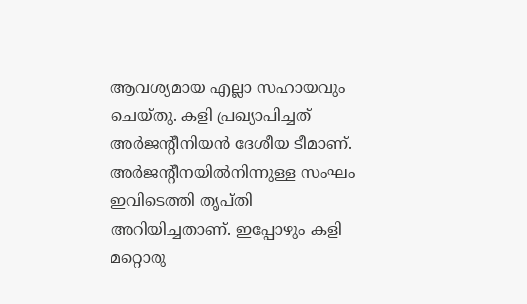ആവശ്യമായ എല്ലാ സഹായവും ചെയ്തു. കളി പ്രഖ്യാപിച്ചത് അർജന്റീനിയൻ ദേശീയ ടീമാണ്. അർജന്റീനയിൽനിന്നുള്ള സംഘം ഇവിടെത്തി തൃപ്തി അറിയിച്ചതാണ്. ഇപ്പോഴും കളി മറ്റൊരു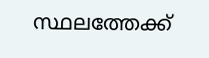സ്ഥലത്തേക്ക്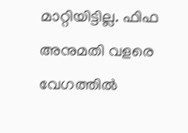മാറ്റിയിട്ടില്ല. ഫിഫ അനുമതി വളരെ വേഗത്തിൽ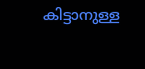കിട്ടാനുള്ള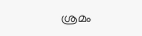ശ്രമം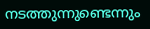നടത്തുന്നുണ്ടെന്നും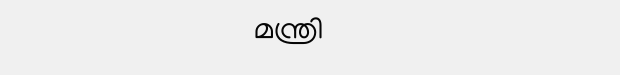മന്ത്രി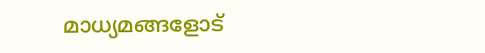മാധ്യമങ്ങളോട്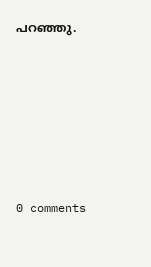പറഞ്ഞു.










0 comments